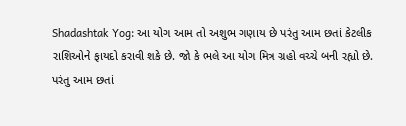Shadashtak Yog: આ યોગ આમ તો અશુભ ગણાય છે પરંતુ આમ છતાં કેટલીક રાશિઓને ફાયદો કરાવી શકે છે. જો કે ભલે આ યોગ મિત્ર ગ્રહો વચ્ચે બની રહ્યો છે. પરંતુ આમ છતાં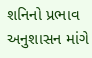શનિનો પ્રભાવ અનુશાસન માંગે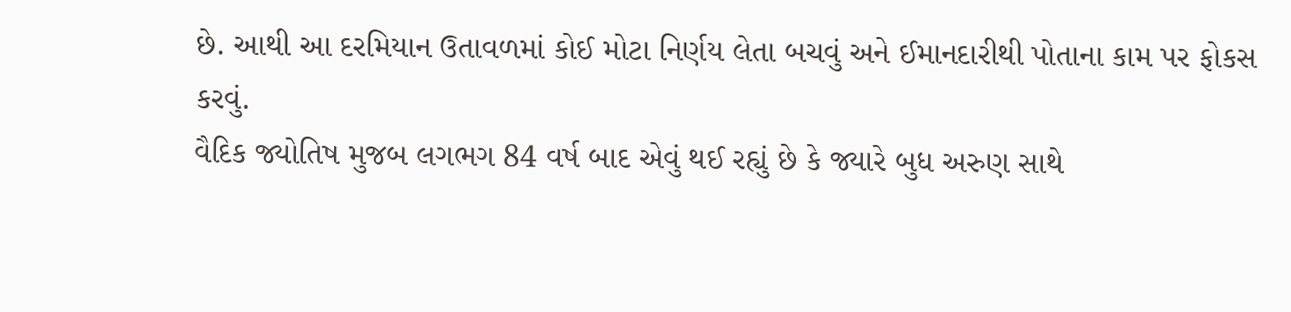છે. આથી આ દરમિયાન ઉતાવળમાં કોઈ મોટા નિર્ણય લેતા બચવું અને ઈમાનદારીથી પોતાના કામ પર ફોકસ કરવું.
વૈદિક જ્યોતિષ મુજબ લગભગ 84 વર્ષ બાદ એવું થઈ રહ્યું છે કે જ્યારે બુધ અરુણ સાથે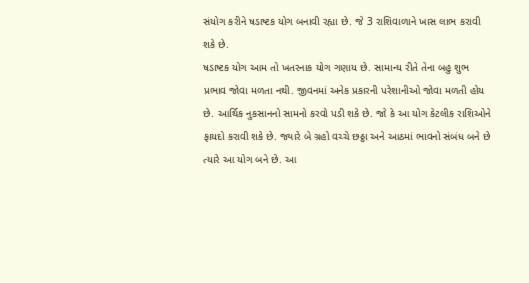સંયોગ કરીને ષડાષ્ટક યોગ બનાવી રહ્યા છે. જે 3 રાશિવાળાને ખાસ લાભ કરાવી શકે છે.
ષડાષ્ટક યોગ આમ તો ખતરનાક યોગ ગણાય છે. સામાન્ય રીતે તેના બહુ શુભ પ્રભાવ જોવા મળતા નથી. જીવનમાં અનેક પ્રકારની પરેશાનીઓ જોવા મળતી હોય છે. આર્થિક નુકસાનનો સામનો કરવો પડી શકે છે. જો કે આ યોગ કેટલીક રાશિઓને ફાયદો કરાવી શકે છે. જ્યારે બે ગ્રહો વચ્ચે છઠ્ઠા અને આઠમાં ભાવનો સંબંધ બને છે ત્યારે આ યોગ બને છે. આ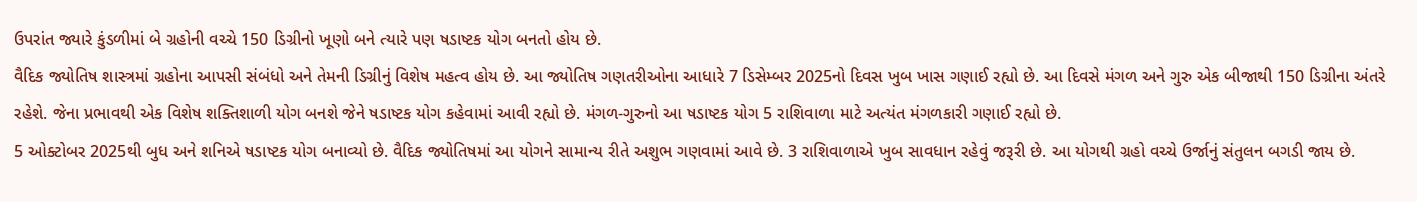ઉપરાંત જ્યારે કુંડળીમાં બે ગ્રહોની વચ્ચે 150 ડિગ્રીનો ખૂણો બને ત્યારે પણ ષડાષ્ટક યોગ બનતો હોય છે.
વૈદિક જ્યોતિષ શાસ્ત્રમાં ગ્રહોના આપસી સંબંધો અને તેમની ડિગ્રીનું વિશેષ મહત્વ હોય છે. આ જ્યોતિષ ગણતરીઓના આધારે 7 ડિસેમ્બર 2025નો દિવસ ખુબ ખાસ ગણાઈ રહ્યો છે. આ દિવસે મંગળ અને ગુરુ એક બીજાથી 150 ડિગ્રીના અંતરે રહેશે. જેના પ્રભાવથી એક વિશેષ શક્તિશાળી યોગ બનશે જેને ષડાષ્ટક યોગ કહેવામાં આવી રહ્યો છે. મંગળ-ગુરુનો આ ષડાષ્ટક યોગ 5 રાશિવાળા માટે અત્યંત મંગળકારી ગણાઈ રહ્યો છે.
5 ઓક્ટોબર 2025થી બુધ અને શનિએ ષડાષ્ટક યોગ બનાવ્યો છે. વૈદિક જ્યોતિષમાં આ યોગને સામાન્ય રીતે અશુભ ગણવામાં આવે છે. 3 રાશિવાળાએ ખુબ સાવધાન રહેવું જરૂરી છે. આ યોગથી ગ્રહો વચ્ચે ઉર્જાનું સંતુલન બગડી જાય છે.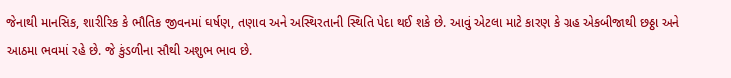જેનાથી માનસિક, શારીરિક કે ભૌતિક જીવનમાં ઘર્ષણ, તણાવ અને અસ્થિરતાની સ્થિતિ પેદા થઈ શકે છે. આવું એટલા માટે કારણ કે ગ્રહ એકબીજાથી છઠ્ઠા અને આઠમા ભવમાં રહે છે. જે કુંડળીના સૌથી અશુભ ભાવ છે.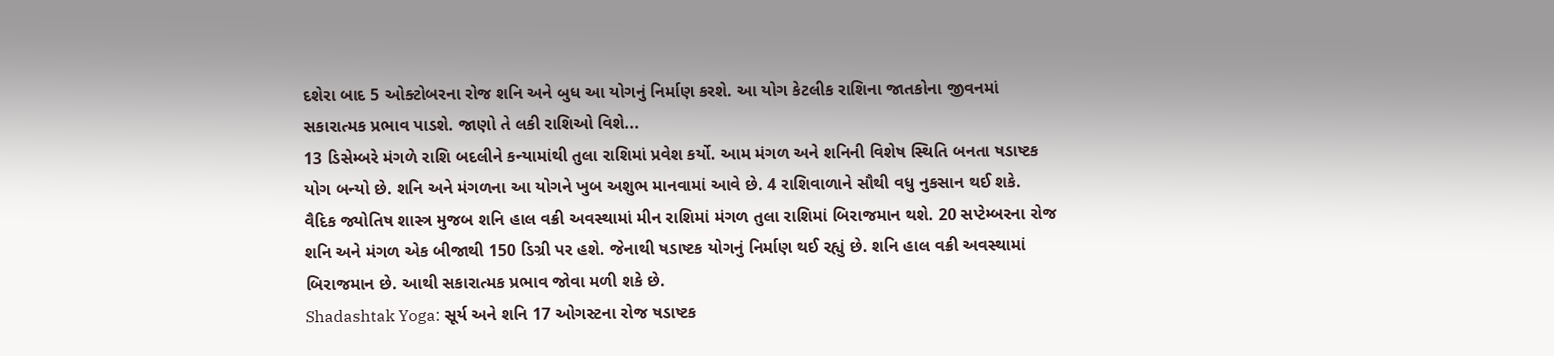દશેરા બાદ 5 ઓક્ટોબરના રોજ શનિ અને બુધ આ યોગનું નિર્માણ કરશે. આ યોગ કેટલીક રાશિના જાતકોના જીવનમાં સકારાત્મક પ્રભાવ પાડશે. જાણો તે લકી રાશિઓ વિશે...
13 ડિસેમ્બરે મંગળે રાશિ બદલીને કન્યામાંથી તુલા રાશિમાં પ્રવેશ કર્યો. આમ મંગળ અને શનિની વિશેષ સ્થિતિ બનતા ષડાષ્ટક યોગ બન્યો છે. શનિ અને મંગળના આ યોગને ખુબ અશુભ માનવામાં આવે છે. 4 રાશિવાળાને સૌથી વધુ નુકસાન થઈ શકે.
વૈદિક જ્યોતિષ શાસ્ત્ર મુજબ શનિ હાલ વક્રી અવસ્થામાં મીન રાશિમાં મંગળ તુલા રાશિમાં બિરાજમાન થશે. 20 સપ્ટેમ્બરના રોજ શનિ અને મંગળ એક બીજાથી 150 ડિગ્રી પર હશે. જેનાથી ષડાષ્ટક યોગનું નિર્માણ થઈ રહ્યું છે. શનિ હાલ વક્રી અવસ્થામાં બિરાજમાન છે. આથી સકારાત્મક પ્રભાવ જોવા મળી શકે છે.
Shadashtak Yoga: સૂર્ય અને શનિ 17 ઓગસ્ટના રોજ ષડાષ્ટક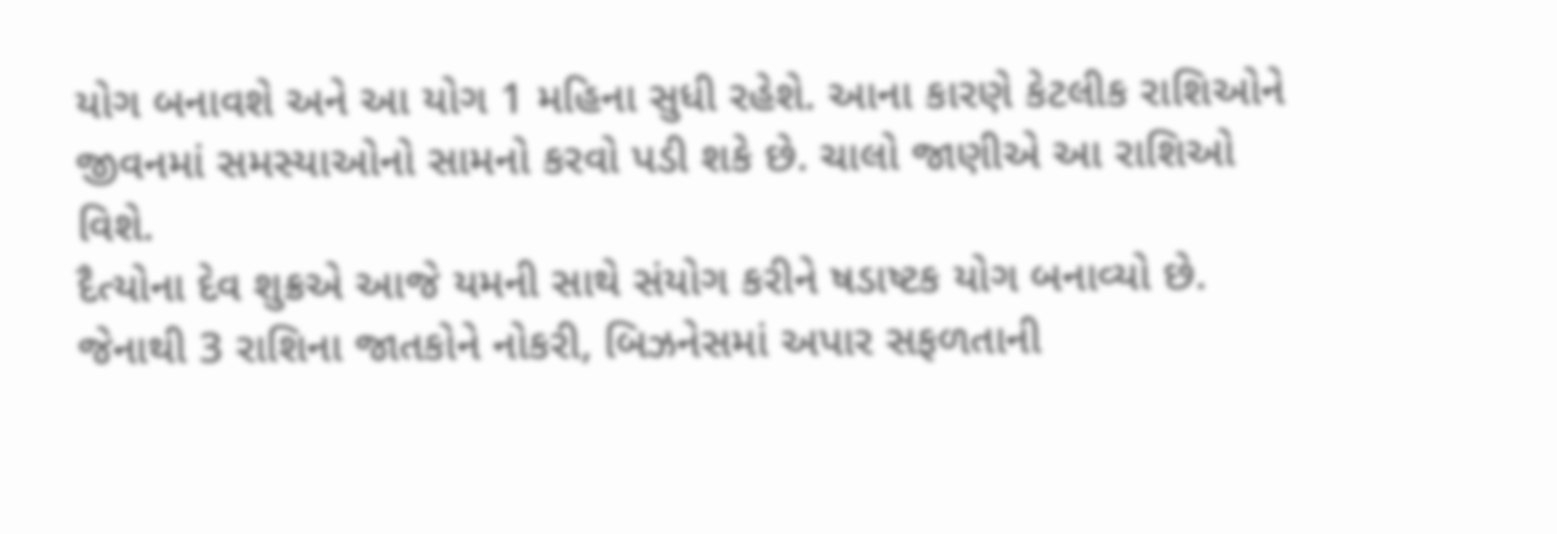યોગ બનાવશે અને આ યોગ 1 મહિના સુધી રહેશે. આના કારણે કેટલીક રાશિઓને જીવનમાં સમસ્યાઓનો સામનો કરવો પડી શકે છે. ચાલો જાણીએ આ રાશિઓ વિશે.
દૈત્યોના દેવ શુક્રએ આજે યમની સાથે સંયોગ કરીને ષડાષ્ટક યોગ બનાવ્યો છે. જેનાથી 3 રાશિના જાતકોને નોકરી, બિઝનેસમાં અપાર સફળતાની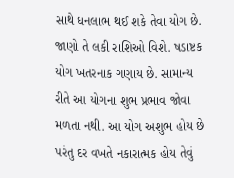સાથે ધનલાભ થઈ શકે તેવા યોગ છે. જાણો તે લકી રાશિઓ વિશે. ષડાષ્ટક યોગ ખતરનાક ગણાય છે. સામાન્ય રીતે આ યોગના શુભ પ્રભાવ જોવા મળતા નથી. આ યોગ અશુભ હોય છે પરંતુ દર વખતે નકારાત્મક હોય તેવું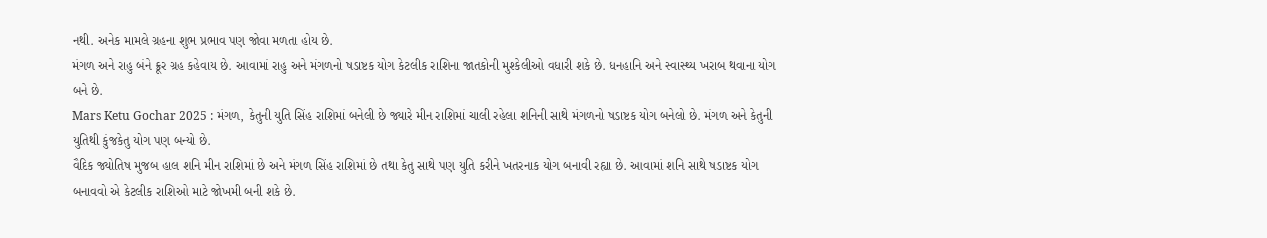નથી. અનેક મામલે ગ્રહના શુભ પ્રભાવ પણ જોવા મળતા હોય છે.
મંગળ અને રાહુ બંને ક્રૂર ગ્રહ કહેવાય છે. આવામાં રાહુ અને મંગળનો ષડાષ્ટક યોગ કેટલીક રાશિના જાતકોની મુશ્કેલીઓ વધારી શકે છે. ધનહાનિ અને સ્વાસ્થ્ય ખરાબ થવાના યોગ બને છે.
Mars Ketu Gochar 2025 : મંગળ, કેતુની યુતિ સિંહ રાશિમાં બનેલી છે જ્યારે મીન રાશિમાં ચાલી રહેલા શનિની સાથે મંગળનો ષડાષ્ટક યોગ બનેલો છે. મંગળ અને કેતુની યુતિથી કુંજકેતુ યોગ પણ બન્યો છે.
વૈદિક જ્યોતિષ મુજબ હાલ શનિ મીન રાશિમાં છે અને મંગળ સિંહ રાશિમાં છે તથા કેતુ સાથે પણ યુતિ કરીને ખતરનાક યોગ બનાવી રહ્યા છે. આવામાં શનિ સાથે ષડાષ્ટક યોગ બનાવવો એ કેટલીક રાશિઓ માટે જોખમી બની શકે છે.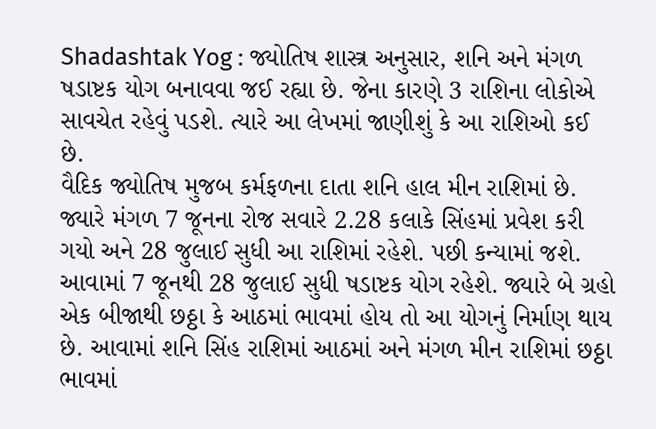Shadashtak Yog : જ્યોતિષ શાસ્ત્ર અનુસાર, શનિ અને મંગળ ષડાષ્ટક યોગ બનાવવા જઈ રહ્યા છે. જેના કારણે 3 રાશિના લોકોએ સાવચેત રહેવું પડશે. ત્યારે આ લેખમાં જાણીશું કે આ રાશિઓ કઈ છે.
વૈદિક જ્યોતિષ મુજબ કર્મફળના દાતા શનિ હાલ મીન રાશિમાં છે. જ્યારે મંગળ 7 જૂનના રોજ સવારે 2.28 કલાકે સિંહમાં પ્રવેશ કરી ગયો અને 28 જુલાઈ સુધી આ રાશિમાં રહેશે. પછી કન્યામાં જશે. આવામાં 7 જૂનથી 28 જુલાઈ સુધી ષડાષ્ટક યોગ રહેશે. જ્યારે બે ગ્રહો એક બીજાથી છઠ્ઠા કે આઠમાં ભાવમાં હોય તો આ યોગનું નિર્માણ થાય છે. આવામાં શનિ સિંહ રાશિમાં આઠમાં અને મંગળ મીન રાશિમાં છઠ્ઠા ભાવમાં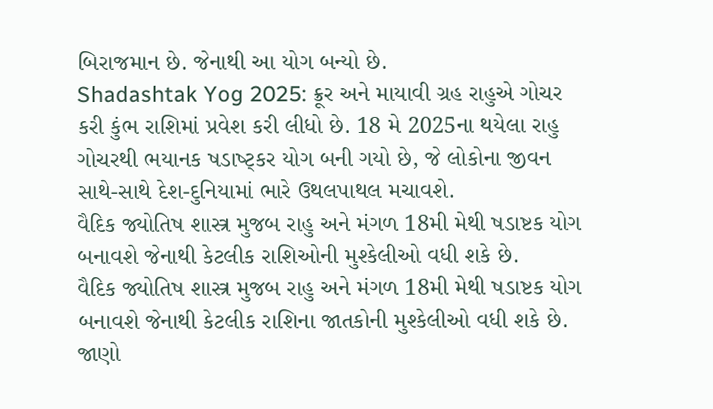બિરાજમાન છે. જેનાથી આ યોગ બન્યો છે.
Shadashtak Yog 2025: ક્રૂર અને માયાવી ગ્રહ રાહુએ ગોચર કરી કુંભ રાશિમાં પ્રવેશ કરી લીધો છે. 18 મે 2025ના થયેલા રાહુ ગોચરથી ભયાનક ષડાષ્ટ્કર યોગ બની ગયો છે, જે લોકોના જીવન સાથે-સાથે દેશ-દુનિયામાં ભારે ઉથલપાથલ મચાવશે.
વૈદિક જ્યોતિષ શાસ્ત્ર મુજબ રાહુ અને મંગળ 18મી મેથી ષડાષ્ટક યોગ બનાવશે જેનાથી કેટલીક રાશિઓની મુશ્કેલીઓ વધી શકે છે.
વૈદિક જ્યોતિષ શાસ્ત્ર મુજબ રાહુ અને મંગળ 18મી મેથી ષડાષ્ટક યોગ બનાવશે જેનાથી કેટલીક રાશિના જાતકોની મુશ્કેલીઓ વધી શકે છે. જાણો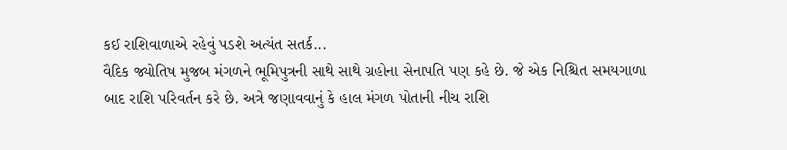કઈ રાશિવાળાએ રહેવું પડશે અત્યંત સતર્ક...
વૈદિક જ્યોતિષ મુજબ મંગળને ભૂમિપુત્રની સાથે સાથે ગ્રહોના સેનાપતિ પણ કહે છે. જે એક નિશ્ચિત સમયગાળા બાદ રાશિ પરિવર્તન કરે છે. અત્રે જણાવવાનું કે હાલ મંગળ પોતાની નીચ રાશિ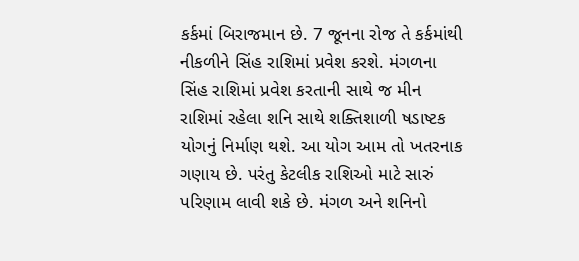કર્કમાં બિરાજમાન છે. 7 જૂનના રોજ તે કર્કમાંથી નીકળીને સિંહ રાશિમાં પ્રવેશ કરશે. મંગળના સિંહ રાશિમાં પ્રવેશ કરતાની સાથે જ મીન રાશિમાં રહેલા શનિ સાથે શક્તિશાળી ષડાષ્ટક યોગનું નિર્માણ થશે. આ યોગ આમ તો ખતરનાક ગણાય છે. પરંતુ કેટલીક રાશિઓ માટે સારું પરિણામ લાવી શકે છે. મંગળ અને શનિનો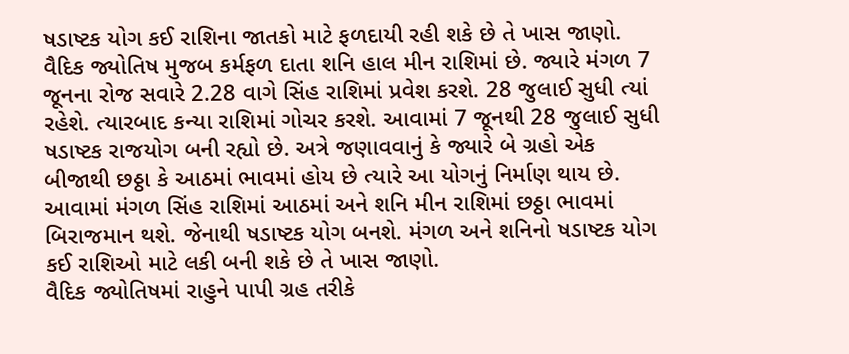ષડાષ્ટક યોગ કઈ રાશિના જાતકો માટે ફળદાયી રહી શકે છે તે ખાસ જાણો.
વૈદિક જ્યોતિષ મુજબ કર્મફળ દાતા શનિ હાલ મીન રાશિમાં છે. જ્યારે મંગળ 7 જૂનના રોજ સવારે 2.28 વાગે સિંહ રાશિમાં પ્રવેશ કરશે. 28 જુલાઈ સુધી ત્યાં રહેશે. ત્યારબાદ કન્યા રાશિમાં ગોચર કરશે. આવામાં 7 જૂનથી 28 જુલાઈ સુધી ષડાષ્ટક રાજયોગ બની રહ્યો છે. અત્રે જણાવવાનું કે જ્યારે બે ગ્રહો એક બીજાથી છઠ્ઠા કે આઠમાં ભાવમાં હોય છે ત્યારે આ યોગનું નિર્માણ થાય છે. આવામાં મંગળ સિંહ રાશિમાં આઠમાં અને શનિ મીન રાશિમાં છઠ્ઠા ભાવમાં બિરાજમાન થશે. જેનાથી ષડાષ્ટક યોગ બનશે. મંગળ અને શનિનો ષડાષ્ટક યોગ કઈ રાશિઓ માટે લકી બની શકે છે તે ખાસ જાણો.
વૈદિક જ્યોતિષમાં રાહુને પાપી ગ્રહ તરીકે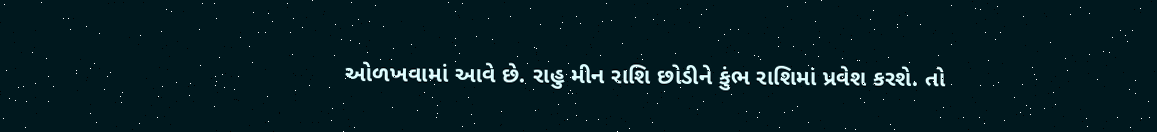ઓળખવામાં આવે છે. રાહુ મીન રાશિ છોડીને કુંભ રાશિમાં પ્રવેશ કરશે. તો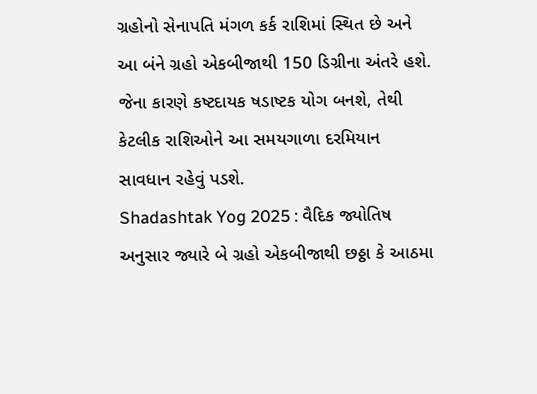ગ્રહોનો સેનાપતિ મંગળ કર્ક રાશિમાં સ્થિત છે અને આ બંને ગ્રહો એકબીજાથી 150 ડિગ્રીના અંતરે હશે. જેના કારણે કષ્ટદાયક ષડાષ્ટક યોગ બનશે, તેથી કેટલીક રાશિઓને આ સમયગાળા દરમિયાન સાવધાન રહેવું પડશે.
Shadashtak Yog 2025 : વૈદિક જ્યોતિષ અનુસાર જ્યારે બે ગ્રહો એકબીજાથી છઠ્ઠા કે આઠમા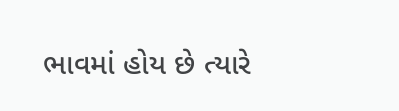ભાવમાં હોય છે ત્યારે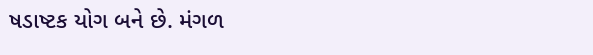ષડાષ્ટક યોગ બને છે. મંગળ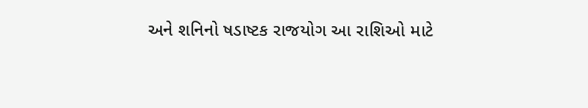અને શનિનો ષડાષ્ટક રાજયોગ આ રાશિઓ માટે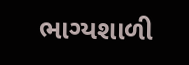ભાગ્યશાળી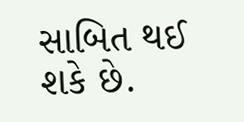સાબિત થઈ શકે છે.